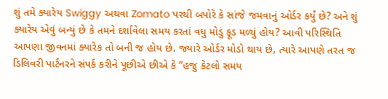શું તમે ક્યારેય Swiggy અથવા Zomato પરથી બપોરે કે સાંજે જમવાનું ઓર્ડર કર્યું છે? અને શું ક્યારેય એવું બન્યું છે કે તમને દર્શાવેલા સમય કરતાં વધુ મોડું ફૂડ મળ્યું હોય? આવી પરિસ્થિતિ આપણા જીવનમાં ક્યારેક તો બની જ હોય છે. જ્યારે ઓર્ડર મોડો થાય છે, ત્યારે આપણે તરત જ ડિલિવરી પાર્ટનરને સંપર્ક કરીને પૂછીએ છીએ કે “હજુ કેટલો સમય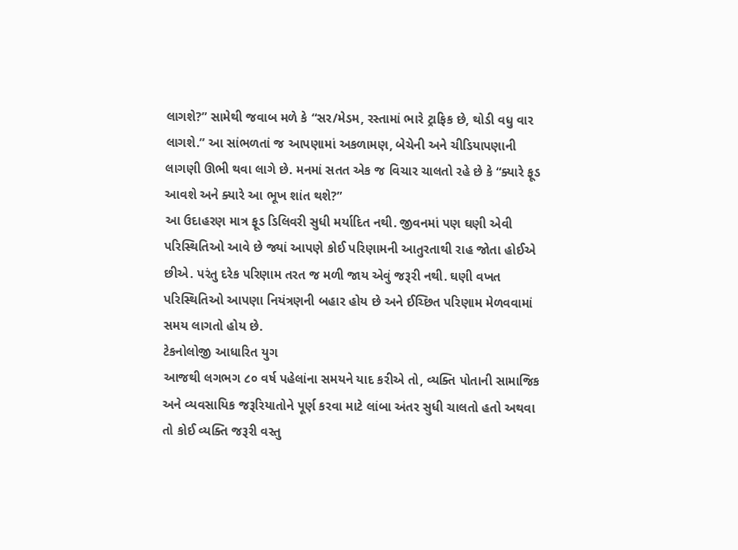લાગશે?” સામેથી જવાબ મળે કે “સર/મેડમ, રસ્તામાં ભારે ટ્રાફિક છે, થોડી વધુ વાર લાગશે.” આ સાંભળતાં જ આપણામાં અકળામણ, બેચેની અને ચીડિયાપણાની લાગણી ઊભી થવા લાગે છે. મનમાં સતત એક જ વિચાર ચાલતો રહે છે કે “ક્યારે ફૂડ આવશે અને ક્યારે આ ભૂખ શાંત થશે?”
આ ઉદાહરણ માત્ર ફૂડ ડિલિવરી સુધી મર્યાદિત નથી. જીવનમાં પણ ઘણી એવી પરિસ્થિતિઓ આવે છે જ્યાં આપણે કોઈ પરિણામની આતુરતાથી રાહ જોતા હોઈએ છીએ. પરંતુ દરેક પરિણામ તરત જ મળી જાય એવું જરૂરી નથી. ઘણી વખત પરિસ્થિતિઓ આપણા નિયંત્રણની બહાર હોય છે અને ઈચ્છિત પરિણામ મેળવવામાં સમય લાગતો હોય છે.
ટેકનોલોજી આધારિત યુગ
આજથી લગભગ ૮૦ વર્ષ પહેલાંના સમયને યાદ કરીએ તો, વ્યક્તિ પોતાની સામાજિક અને વ્યવસાયિક જરૂરિયાતોને પૂર્ણ કરવા માટે લાંબા અંતર સુધી ચાલતો હતો અથવા તો કોઈ વ્યક્તિ જરૂરી વસ્તુ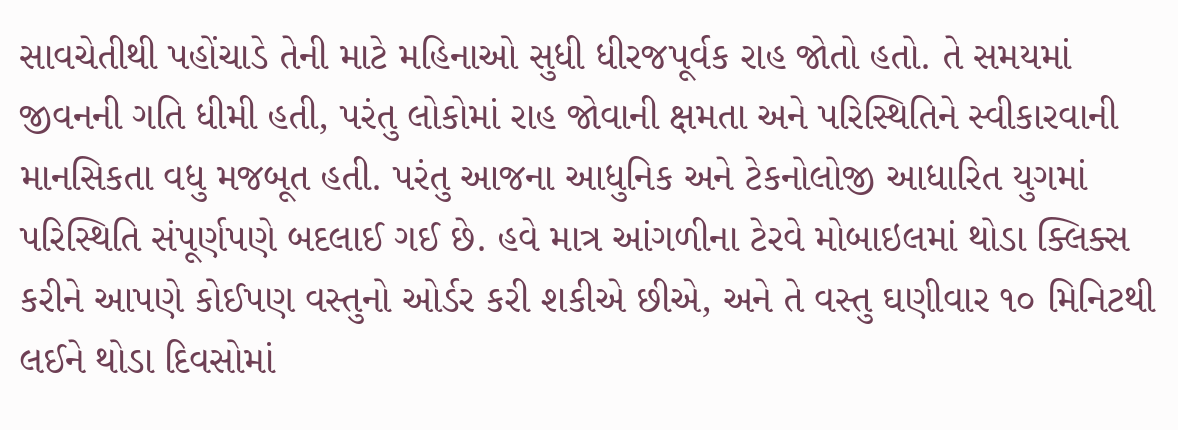સાવચેતીથી પહોંચાડે તેની માટે મહિનાઓ સુધી ધીરજપૂર્વક રાહ જોતો હતો. તે સમયમાં જીવનની ગતિ ધીમી હતી, પરંતુ લોકોમાં રાહ જોવાની ક્ષમતા અને પરિસ્થિતિને સ્વીકારવાની માનસિકતા વધુ મજબૂત હતી. પરંતુ આજના આધુનિક અને ટેકનોલોજી આધારિત યુગમાં પરિસ્થિતિ સંપૂર્ણપણે બદલાઈ ગઈ છે. હવે માત્ર આંગળીના ટેરવે મોબાઇલમાં થોડા ક્લિક્સ કરીને આપણે કોઈપણ વસ્તુનો ઓર્ડર કરી શકીએ છીએ, અને તે વસ્તુ ઘણીવાર ૧૦ મિનિટથી લઈને થોડા દિવસોમાં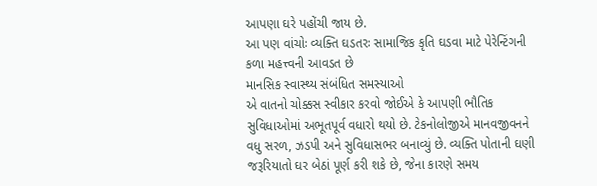આપણા ઘરે પહોંચી જાય છે.
આ પણ વાંચોઃ વ્યક્તિ ઘડતરઃ સામાજિક કૃતિ ઘડવા માટે પેરેન્ટિંગની કળા મહત્ત્વની આવડત છે
માનસિક સ્વાસ્થ્ય સંબંધિત સમસ્યાઓ
એ વાતનો ચોક્કસ સ્વીકાર કરવો જોઈએ કે આપણી ભૌતિક સુવિધાઓમાં અભૂતપૂર્વ વધારો થયો છે. ટેકનોલોજીએ માનવજીવનને વધુ સરળ, ઝડપી અને સુવિધાસભર બનાવ્યું છે. વ્યક્તિ પોતાની ઘણી જરૂરિયાતો ઘર બેઠાં પૂર્ણ કરી શકે છે, જેના કારણે સમય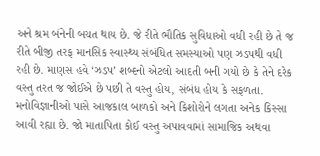અને શ્રમ બંનેની બચત થાય છે. જે રીતે ભૌતિક સુવિધાઓ વધી રહી છે તે જ રીતે બીજી તરફ માનસિક સ્વાસ્થ્ય સંબંધિત સમસ્યાઓ પણ ઝડપથી વધી રહી છે. માણસ હવે ‘ઝડપ’ શબ્દનો એટલો આદતી બની ગયો છે કે તેને દરેક વસ્તુ તરત જ જોઈએ છે પછી તે વસ્તુ હોય, સંબંધ હોય કે સફળતા.
મનોવિજ્ઞાનીઓ પાસે આજકાલ બાળકો અને કિશોરોને લગતા અનેક કિસ્સા આવી રહ્યા છે. જો માતાપિતા કોઈ વસ્તુ અપાવવામાં સામાજિક અથવા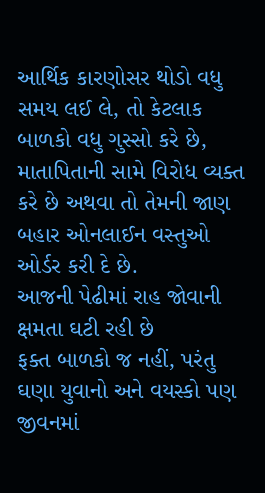આર્થિક કારણોસર થોડો વધુ સમય લઈ લે, તો કેટલાક બાળકો વધુ ગુસ્સો કરે છે, માતાપિતાની સામે વિરોધ વ્યક્ત કરે છે અથવા તો તેમની જાણ બહાર ઓનલાઈન વસ્તુઓ ઓર્ડર કરી દે છે.
આજની પેઢીમાં રાહ જોવાની ક્ષમતા ઘટી રહી છે
ફક્ત બાળકો જ નહીં, પરંતુ ઘણા યુવાનો અને વયસ્કો પણ જીવનમાં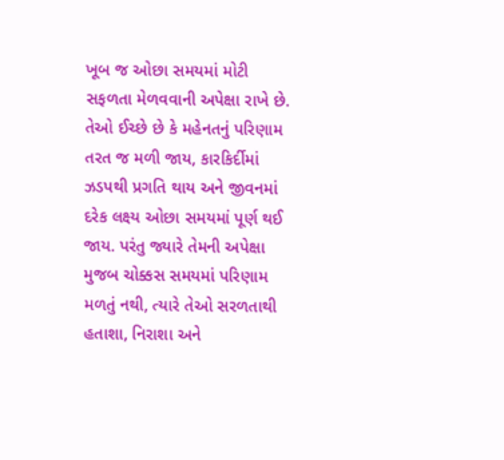ખૂબ જ ઓછા સમયમાં મોટી સફળતા મેળવવાની અપેક્ષા રાખે છે. તેઓ ઈચ્છે છે કે મહેનતનું પરિણામ તરત જ મળી જાય, કારકિર્દીમાં ઝડપથી પ્રગતિ થાય અને જીવનમાં દરેક લક્ષ્ય ઓછા સમયમાં પૂર્ણ થઈ જાય. પરંતુ જ્યારે તેમની અપેક્ષા મુજબ ચોક્કસ સમયમાં પરિણામ મળતું નથી, ત્યારે તેઓ સરળતાથી હતાશા, નિરાશા અને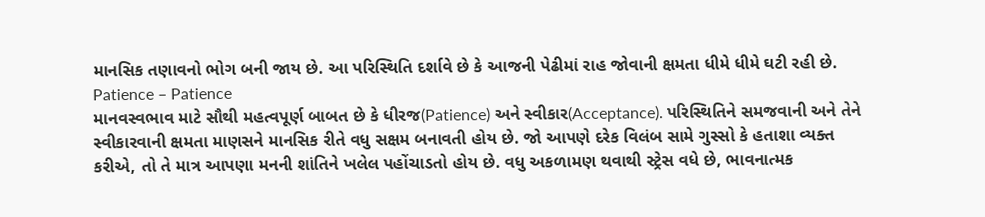માનસિક તણાવનો ભોગ બની જાય છે. આ પરિસ્થિતિ દર્શાવે છે કે આજની પેઢીમાં રાહ જોવાની ક્ષમતા ધીમે ધીમે ઘટી રહી છે.
Patience – Patience
માનવસ્વભાવ માટે સૌથી મહત્વપૂર્ણ બાબત છે કે ધીરજ(Patience) અને સ્વીકાર(Acceptance). પરિસ્થિતિને સમજવાની અને તેને સ્વીકારવાની ક્ષમતા માણસને માનસિક રીતે વધુ સક્ષમ બનાવતી હોય છે. જો આપણે દરેક વિલંબ સામે ગુસ્સો કે હતાશા વ્યક્ત કરીએ, તો તે માત્ર આપણા મનની શાંતિને ખલેલ પહોંચાડતો હોય છે. વધુ અકળામણ થવાથી સ્ટ્રેસ વધે છે, ભાવનાત્મક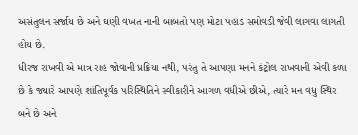અસંતુલન સર્જાય છે અને ઘણી વખત નાની બાબતો પણ મોટા પહાડ સમોવડી જેવી લાગવા લાગતી હોય છે.
ધીરજ રાખવી એ માત્ર રાહ જોવાની પ્રક્રિયા નથી, પરંતુ તે આપણા મનને કંટ્રોલ રાખવાની એવી કળા છે કે જ્યારે આપણે શાંતિપૂર્વક પરિસ્થિતિને સ્વીકારીને આગળ વધીએ છીએ, ત્યારે મન વધુ સ્થિર બને છે અને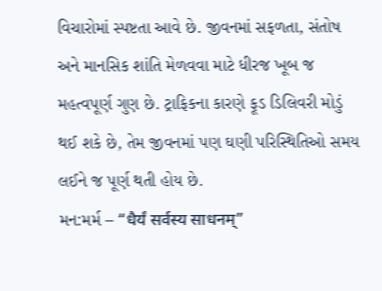વિચારોમાં સ્પષ્ટતા આવે છે. જીવનમાં સફળતા, સંતોષ અને માનસિક શાંતિ મેળવવા માટે ધીરજ ખૂબ જ મહત્વપૂર્ણ ગુણ છે. ટ્રાફિકના કારણે ફૂડ ડિલિવરી મોડું થઈ શકે છે, તેમ જીવનમાં પણ ઘણી પરિસ્થિતિઓ સમય લઈને જ પૂર્ણ થતી હોય છે.
મન:મર્મ – “धैर्यं सर्वस्य साधनम्”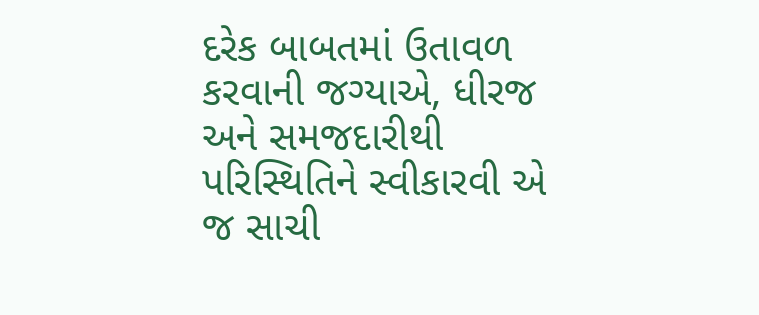દરેક બાબતમાં ઉતાવળ કરવાની જગ્યાએ, ધીરજ અને સમજદારીથી પરિસ્થિતિને સ્વીકારવી એ જ સાચી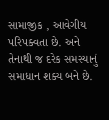સામાજીક , આવેગીય પરિપક્વતા છે. અને તેનાથી જ દરેક સમસ્યાનું સમાધાન શક્ય બને છે.